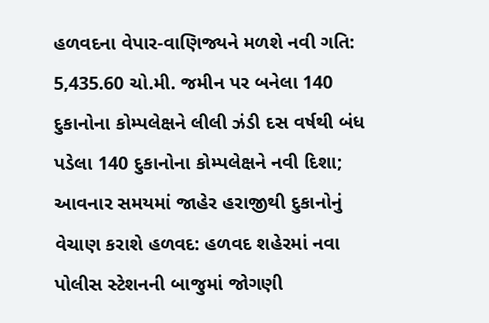હળવદના વેપાર-વાણિજ્યને મળશે નવી ગતિ: 5,435.60 ચો.મી. જમીન પર બનેલા 140 દુકાનોના કોમ્પલેક્ષને લીલી ઝંડી દસ વર્ષથી બંધ પડેલા 140 દુકાનોના કોમ્પલેક્ષને નવી દિશા; આવનાર સમયમાં જાહેર હરાજીથી દુકાનોનું વેચાણ કરાશે હળવદ: હળવદ શહેરમાં નવા પોલીસ સ્ટેશનની બાજુમાં જોગણી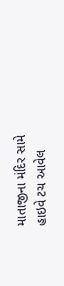માતાજીના મંદિર સામે હાઇવે ટચ આવેલ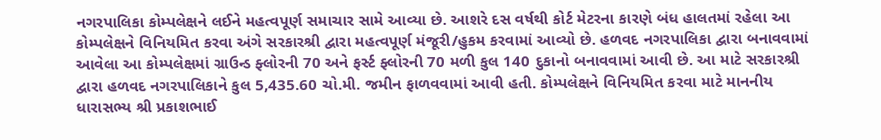નગરપાલિકા કોમ્પલેક્ષને લઈને મહત્વપૂર્ણ સમાચાર સામે આવ્યા છે. આશરે દસ વર્ષથી કોર્ટ મેટરના કારણે બંધ હાલતમાં રહેલા આ કોમ્પલેક્ષને વિનિયમિત કરવા અંગે સરકારશ્રી દ્વારા મહત્વપૂર્ણ મંજૂરી/હુકમ કરવામાં આવ્યો છે. હળવદ નગરપાલિકા દ્વારા બનાવવામાં આવેલા આ કોમ્પલેક્ષમાં ગ્રાઉન્ડ ફ્લોરની 70 અને ફર્સ્ટ ફ્લોરની 70 મળી કુલ 140 દુકાનો બનાવવામાં આવી છે. આ માટે સરકારશ્રી દ્વારા હળવદ નગરપાલિકાને કુલ 5,435.60 ચો.મી. જમીન ફાળવવામાં આવી હતી. કોમ્પલેક્ષને વિનિયમિત કરવા માટે માનનીય ધારાસભ્ય શ્રી પ્રકાશભાઈ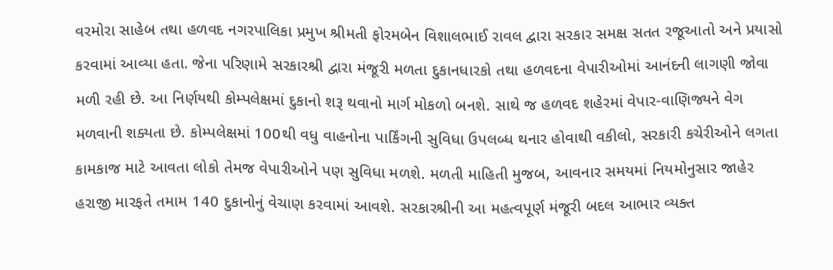વરમોરા સાહેબ તથા હળવદ નગરપાલિકા પ્રમુખ શ્રીમતી ફોરમબેન વિશાલભાઈ રાવલ દ્વારા સરકાર સમક્ષ સતત રજૂઆતો અને પ્રયાસો કરવામાં આવ્યા હતા. જેના પરિણામે સરકારશ્રી દ્વારા મંજૂરી મળતા દુકાનધારકો તથા હળવદના વેપારીઓમાં આનંદની લાગણી જોવા મળી રહી છે. આ નિર્ણયથી કોમ્પલેક્ષમાં દુકાનો શરૂ થવાનો માર્ગ મોકળો બનશે. સાથે જ હળવદ શહેરમાં વેપાર-વાણિજ્યને વેગ મળવાની શક્યતા છે. કોમ્પલેક્ષમાં 100થી વધુ વાહનોના પાર્કિંગની સુવિધા ઉપલબ્ધ થનાર હોવાથી વકીલો, સરકારી કચેરીઓને લગતા કામકાજ માટે આવતા લોકો તેમજ વેપારીઓને પણ સુવિધા મળશે. મળતી માહિતી મુજબ, આવનાર સમયમાં નિયમોનુસાર જાહેર હરાજી મારફતે તમામ 140 દુકાનોનું વેચાણ કરવામાં આવશે. સરકારશ્રીની આ મહત્વપૂર્ણ મંજૂરી બદલ આભાર વ્યક્ત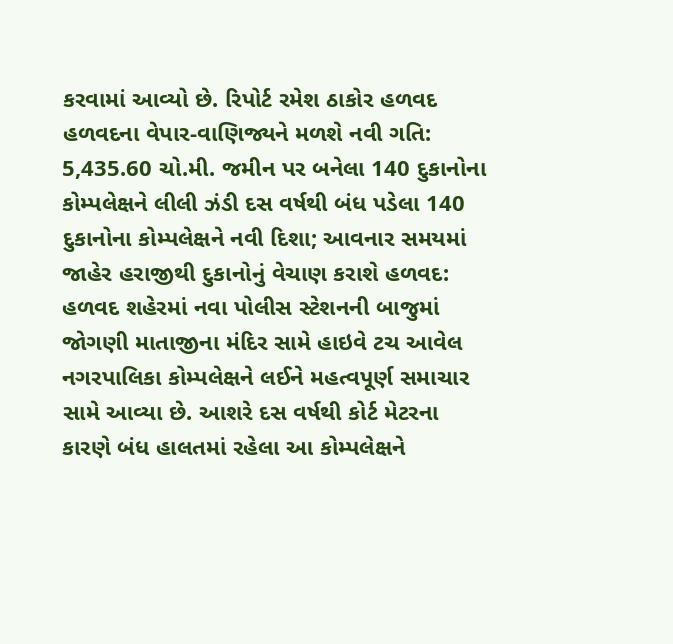કરવામાં આવ્યો છે. રિપોર્ટ રમેશ ઠાકોર હળવદ
હળવદના વેપાર-વાણિજ્યને મળશે નવી ગતિ: 5,435.60 ચો.મી. જમીન પર બનેલા 140 દુકાનોના કોમ્પલેક્ષને લીલી ઝંડી દસ વર્ષથી બંધ પડેલા 140 દુકાનોના કોમ્પલેક્ષને નવી દિશા; આવનાર સમયમાં જાહેર હરાજીથી દુકાનોનું વેચાણ કરાશે હળવદ: હળવદ શહેરમાં નવા પોલીસ સ્ટેશનની બાજુમાં જોગણી માતાજીના મંદિર સામે હાઇવે ટચ આવેલ નગરપાલિકા કોમ્પલેક્ષને લઈને મહત્વપૂર્ણ સમાચાર સામે આવ્યા છે. આશરે દસ વર્ષથી કોર્ટ મેટરના કારણે બંધ હાલતમાં રહેલા આ કોમ્પલેક્ષને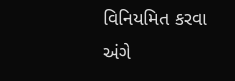વિનિયમિત કરવા અંગે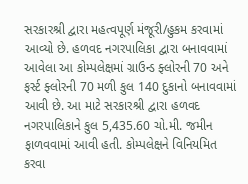સરકારશ્રી દ્વારા મહત્વપૂર્ણ મંજૂરી/હુકમ કરવામાં આવ્યો છે. હળવદ નગરપાલિકા દ્વારા બનાવવામાં આવેલા આ કોમ્પલેક્ષમાં ગ્રાઉન્ડ ફ્લોરની 70 અને ફર્સ્ટ ફ્લોરની 70 મળી કુલ 140 દુકાનો બનાવવામાં આવી છે. આ માટે સરકારશ્રી દ્વારા હળવદ નગરપાલિકાને કુલ 5,435.60 ચો.મી. જમીન ફાળવવામાં આવી હતી. કોમ્પલેક્ષને વિનિયમિત કરવા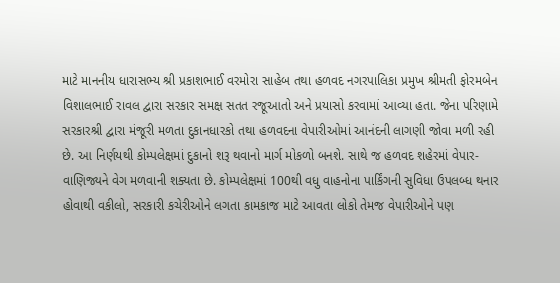માટે માનનીય ધારાસભ્ય શ્રી પ્રકાશભાઈ વરમોરા સાહેબ તથા હળવદ નગરપાલિકા પ્રમુખ શ્રીમતી ફોરમબેન વિશાલભાઈ રાવલ દ્વારા સરકાર સમક્ષ સતત રજૂઆતો અને પ્રયાસો કરવામાં આવ્યા હતા. જેના પરિણામે સરકારશ્રી દ્વારા મંજૂરી મળતા દુકાનધારકો તથા હળવદના વેપારીઓમાં આનંદની લાગણી જોવા મળી રહી છે. આ નિર્ણયથી કોમ્પલેક્ષમાં દુકાનો શરૂ થવાનો માર્ગ મોકળો બનશે. સાથે જ હળવદ શહેરમાં વેપાર-વાણિજ્યને વેગ મળવાની શક્યતા છે. કોમ્પલેક્ષમાં 100થી વધુ વાહનોના પાર્કિંગની સુવિધા ઉપલબ્ધ થનાર હોવાથી વકીલો, સરકારી કચેરીઓને લગતા કામકાજ માટે આવતા લોકો તેમજ વેપારીઓને પણ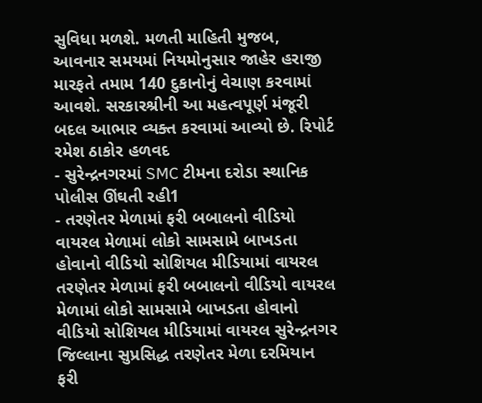સુવિધા મળશે. મળતી માહિતી મુજબ, આવનાર સમયમાં નિયમોનુસાર જાહેર હરાજી મારફતે તમામ 140 દુકાનોનું વેચાણ કરવામાં આવશે. સરકારશ્રીની આ મહત્વપૂર્ણ મંજૂરી બદલ આભાર વ્યક્ત કરવામાં આવ્યો છે. રિપોર્ટ રમેશ ઠાકોર હળવદ
- સુરેન્દ્રનગરમાં SMC ટીમના દરોડા સ્થાનિક પોલીસ ઊંઘતી રહી1
- તરણેતર મેળામાં ફરી બબાલનો વીડિયો વાયરલ મેળામાં લોકો સામસામે બાખડતા હોવાનો વીડિયો સોશિયલ મીડિયામાં વાયરલ તરણેતર મેળામાં ફરી બબાલનો વીડિયો વાયરલ મેળામાં લોકો સામસામે બાખડતા હોવાનો વીડિયો સોશિયલ મીડિયામાં વાયરલ સુરેન્દ્રનગર જિલ્લાના સુપ્રસિદ્ધ તરણેતર મેળા દરમિયાન ફરી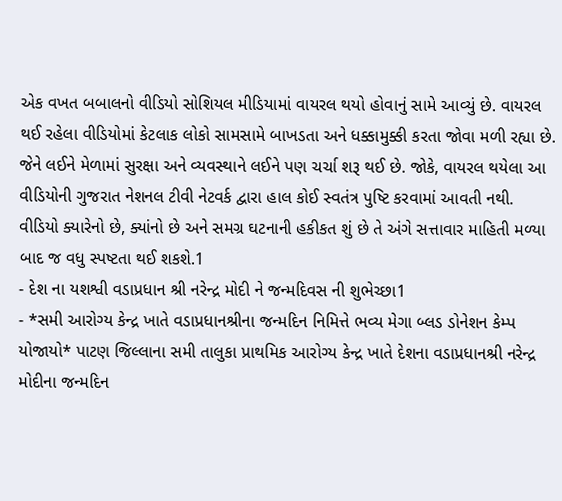એક વખત બબાલનો વીડિયો સોશિયલ મીડિયામાં વાયરલ થયો હોવાનું સામે આવ્યું છે. વાયરલ થઈ રહેલા વીડિયોમાં કેટલાક લોકો સામસામે બાખડતા અને ધક્કામુક્કી કરતા જોવા મળી રહ્યા છે. જેને લઈને મેળામાં સુરક્ષા અને વ્યવસ્થાને લઈને પણ ચર્ચા શરૂ થઈ છે. જોકે, વાયરલ થયેલા આ વીડિયોની ગુજરાત નેશનલ ટીવી નેટવર્ક દ્વારા હાલ કોઈ સ્વતંત્ર પુષ્ટિ કરવામાં આવતી નથી. વીડિયો ક્યારેનો છે, ક્યાંનો છે અને સમગ્ર ઘટનાની હકીકત શું છે તે અંગે સત્તાવાર માહિતી મળ્યા બાદ જ વધુ સ્પષ્ટતા થઈ શકશે.1
- દેશ ના યશશ્વી વડાપ્રધાન શ્રી નરેન્દ્ર મોદી ને જન્મદિવસ ની શુભેચ્છા1
- *સમી આરોગ્ય કેન્દ્ર ખાતે વડાપ્રધાનશ્રીના જન્મદિન નિમિત્તે ભવ્ય મેગા બ્લડ ડોનેશન કેમ્પ યોજાયો* પાટણ જિલ્લાના સમી તાલુકા પ્રાથમિક આરોગ્ય કેન્દ્ર ખાતે દેશના વડાપ્રધાનશ્રી નરેન્દ્ર મોદીના જન્મદિન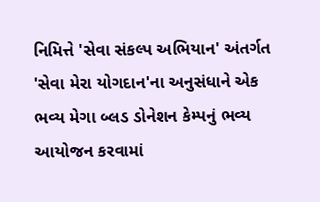નિમિત્તે 'સેવા સંકલ્પ અભિયાન' અંતર્ગત 'સેવા મેરા યોગદાન'ના અનુસંધાને એક ભવ્ય મેગા બ્લડ ડોનેશન કેમ્પનું ભવ્ય આયોજન કરવામાં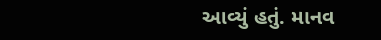આવ્યું હતું. માનવ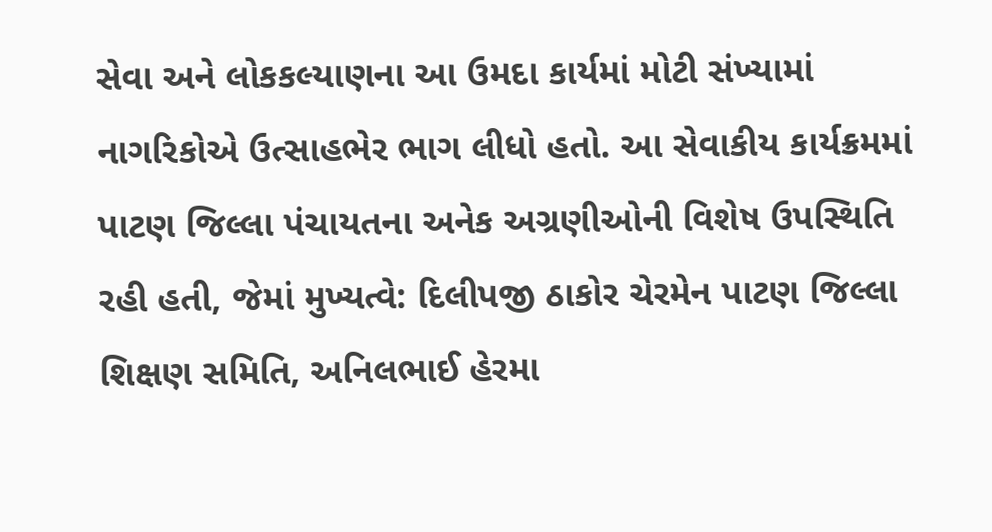સેવા અને લોકકલ્યાણના આ ઉમદા કાર્યમાં મોટી સંખ્યામાં નાગરિકોએ ઉત્સાહભેર ભાગ લીધો હતો. આ સેવાકીય કાર્યક્રમમાં પાટણ જિલ્લા પંચાયતના અનેક અગ્રણીઓની વિશેષ ઉપસ્થિતિ રહી હતી, જેમાં મુખ્યત્વે: દિલીપજી ઠાકોર ચેરમેન પાટણ જિલ્લા શિક્ષણ સમિતિ, અનિલભાઈ હેરમા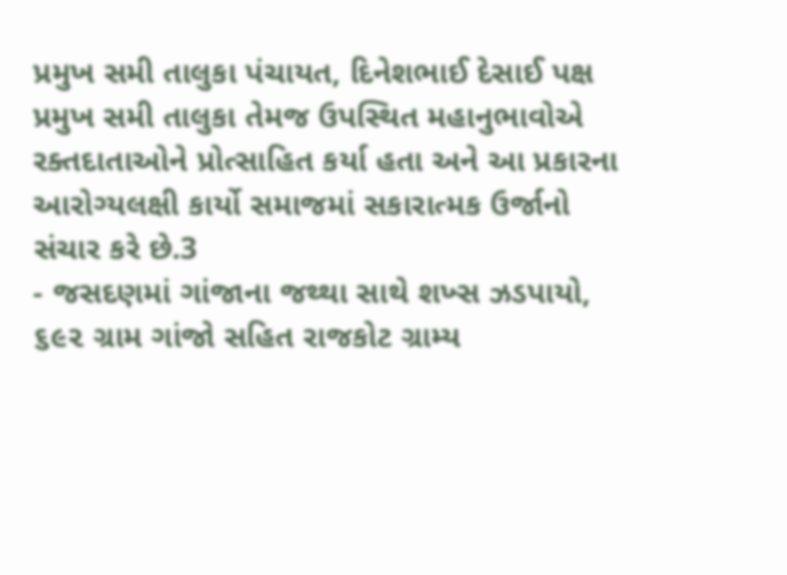પ્રમુખ સમી તાલુકા પંચાયત, દિનેશભાઈ દેસાઈ પક્ષ પ્રમુખ સમી તાલુકા તેમજ ઉપસ્થિત મહાનુભાવોએ રક્તદાતાઓને પ્રોત્સાહિત કર્યા હતા અને આ પ્રકારના આરોગ્યલક્ષી કાર્યો સમાજમાં સકારાત્મક ઉર્જાનો સંચાર કરે છે.3
- જસદણમાં ગાંજાના જથ્થા સાથે શખ્સ ઝડપાયો, ૬૯૨ ગ્રામ ગાંજો સહિત રાજકોટ ગ્રામ્ય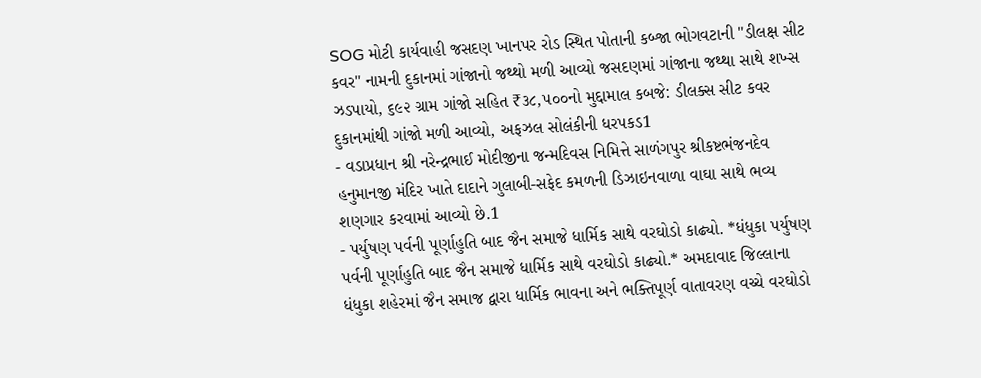SOG મોટી કાર્યવાહી જસદણ ખાનપર રોડ સ્થિત પોતાની કબ્જા ભોગવટાની "ડીલક્ષ સીટ કવર" નામની દુકાનમાં ગાંજાનો જથ્થો મળી આવ્યો જસદણમાં ગાંજાના જથ્થા સાથે શખ્સ ઝડપાયો, ૬૯૨ ગ્રામ ગાંજો સહિત ₹૩૮,૫૦૦નો મુદ્દામાલ કબજે: ડીલક્સ સીટ કવર દુકાનમાંથી ગાંજો મળી આવ્યો, અફઝલ સોલંકીની ધરપકડ1
- વડાપ્રધાન શ્રી નરેન્દ્રભાઈ મોદીજીના જન્મદિવસ નિમિત્તે સાળંગપુર શ્રીકષ્ટભંજનદેવ હનુમાનજી મંદિર ખાતે દાદાને ગુલાબી-સફેદ કમળની ડિઝાઇનવાળા વાઘા સાથે ભવ્ય શણગાર કરવામાં આવ્યો છે.1
- પર્યુષણ પર્વની પૂર્ણાહુતિ બાદ જૈન સમાજે ધાર્મિક સાથે વરઘોડો કાઢ્યો. *ધંધુકા પર્યુષણ પર્વની પૂર્ણાહુતિ બાદ જૈન સમાજે ધાર્મિક સાથે વરઘોડો કાઢ્યો.* અમદાવાદ જિલ્લાના ધંધુકા શહેરમાં જૈન સમાજ દ્વારા ધાર્મિક ભાવના અને ભક્તિપૂર્ણ વાતાવરણ વચ્ચે વરઘોડો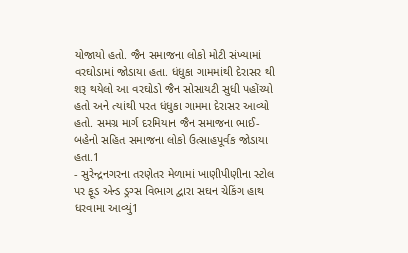યોજાયો હતો. જૈન સમાજના લોકો મોટી સંખ્યામાં વરઘોડામાં જોડાયા હતા. ધંધુકા ગામમાંથી દેરાસર થી શરૂ થયેલો આ વરઘોડો જૈન સોસાયટી સુધી પહોંચ્યો હતો અને ત્યાંથી પરત ધંધુકા ગામમા દેરાસર આવ્યો હતો. સમગ્ર માર્ગ દરમિયાન જૈન સમાજના ભાઈ-બહેનો સહિત સમાજના લોકો ઉત્સાહપૂર્વક જોડાયા હતા.1
- સુરેન્દ્રનગરના તરણેતર મેળામાં ખાણીપીણીના સ્ટોલ પર ફૂડ એન્ડ ડ્રગ્સ વિભાગ દ્વારા સઘન ચેકિંગ હાથ ધરવામા આવ્યું1